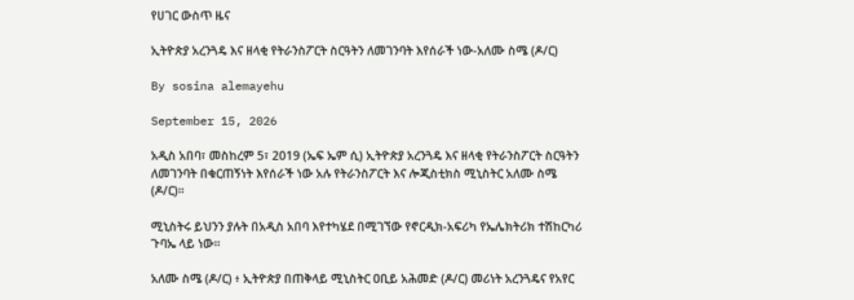የሀገር ውስጥ ዜና

ኢትዮጵያ አረንጓዴ እና ዘላቂ የትራንስፖርት ስርዓትን ለመገንባት እየሰራች ነው-አለሙ ስሜ (ዶ/ር)

By sosina alemayehu

September 15, 2026

አዲስ አበባ፣ መስከረም 5፣ 2019 (ኤፍ ኤም ሲ) ኢትዮጵያ አረንጓዴ እና ዘላቂ የትራንስፖርት ስርዓትን ለመገንባት በቁርጠኝነት እየሰራች ነው አሉ የትራንስፖርት እና ሎጂስቲክስ ሚኒስትር አለሙ ስሜ (ዶ/ር)፡፡

ሚኒስትሩ ይህንን ያሉት በአዲስ አበባ እየተካሄደ በሚገኘው የኖርዲክ-አፍሪካ የኤሌክትሪክ ተሽከርካሪ ጉባኤ ላይ ነው።

አለሙ ስሜ (ዶ/ር) ፥ ኢትዮጵያ በጠቅላይ ሚኒስትር ዐቢይ አሕመድ (ዶ/ር) መሪነት አረንጓዴና የአየር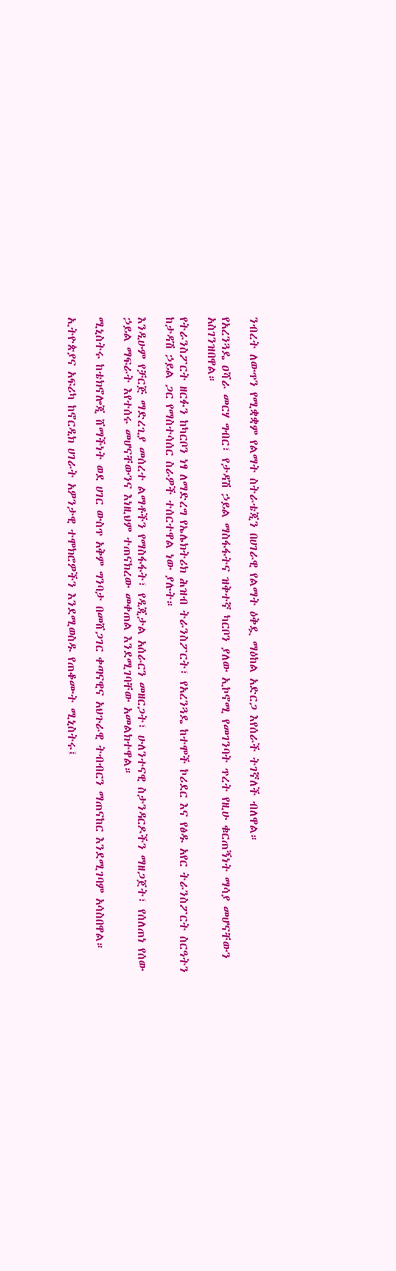ንብረት ለውጥን የሚቋቋም የልማት ስትራቴጂን በሀገራዊ የልማት ዕቅዷ ማዕከል አድርጋ እየሰራች ትገኛለች ብለዋል።

የአረንጓዴ ዐሻራ መርሃ ግብር፣ የታዳሽ ኃይል ማስፋፋትና ዝቅተኛ ካርቦን ያለው ኢኮኖሚ የመገንባት ጥረት የዚሁ ቁርጠኝነት ማሳያ መሆናቸውን አስገንዝበዋል።

የትራንስፖርት ዘርፉን ከካርቦን ነፃ ለማድረግ የኤሌክትሪክ ሕዝብ ትራንስፖርት፣ የአረንጓዴ ከተሞች ኮሪደር እና የፅዱ አየር ትራንስፖርት ስርዓትን ከታዳሽ ኃይል ጋር የማስተሳሰር ስራዎች ተሰርተዋል ነው ያሉት።

እንዲሁም የቻርጅ ማድረጊያ መሰረተ ልማቶችን የማስፋፋት፣ የዲጂታል አሰራርን መዘርጋት፣ ሁለንተናዊ ስታንዳርዶችን ማዘጋጀት፣ የሰለጠነ የሰው ኃይል ማፍራት እየተሰሩ መሆናቸውንና እነዚህም ተጠናክረው መቀጠል እንደሚገባቸው አመልክተዋል።

ሚኒስትሩ ከቴክኖሎጂ ሸማችነት ወደ ሀገር ውስጥ አቅም ግንባታ በመሸጋገር ቀጣናዊና አህጉራዊ ትብብርን ማጠናከር እንደሚገባም አሳስበዋል።

ኢትዮጵያና አፍሪካ ከኖርዲክ ሀገራት አዎንታዊ ተሞክሮዎችን እንደሚወስዱ የጠቆሙት ሚኒስትሩ፤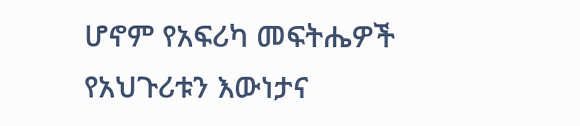ሆኖም የአፍሪካ መፍትሔዎች የአህጉሪቱን እውነታና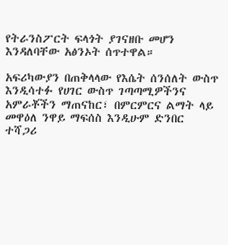የትራንስፖርት ፍላጎት ያገናዘቡ መሆን እንዳለባቸው አፅንኦት ሰጥተዋል።

አፍሪካውያን በጠቅላላው የእሴት ሰንሰለት ውስጥ እንዲሳተፉ የሀገር ውስጥ ገጣጣሚዎችንና አምራቾችን ማጠናከር፣ በምርምርና ልማት ላይ መዋዕለ ንዋይ ማፍሰስ እንዲሁም ድንበር ተሻጋሪ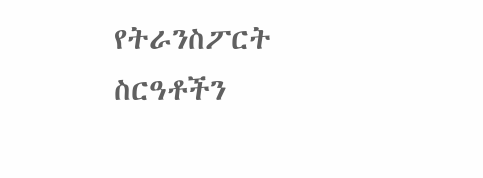የትራንስፖርት ስርዓቶችን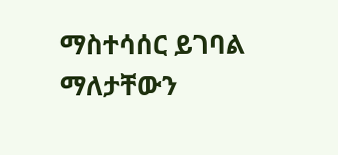ማስተሳሰር ይገባል ማለታቸውን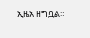ኢዜአ ዘግቧል።